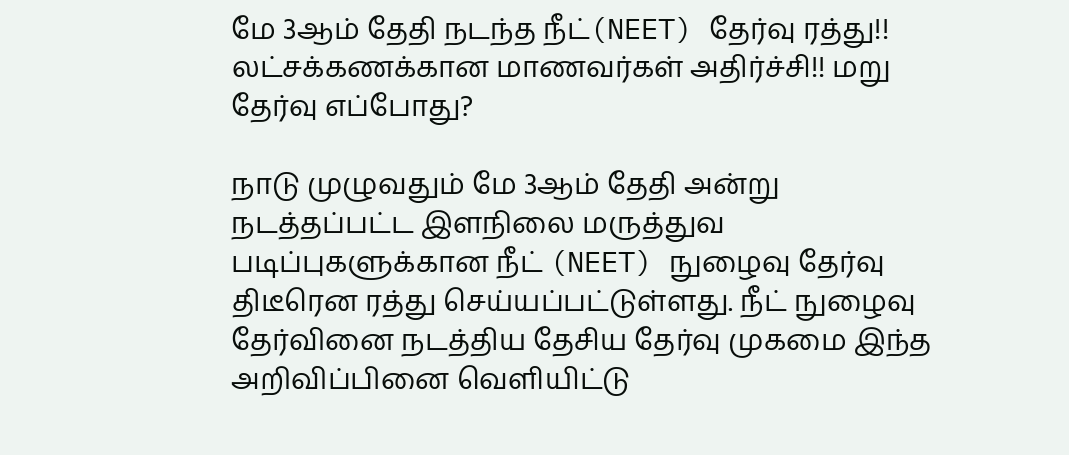மே 3ஆம் தேதி நடந்த நீட்(NEET) தேர்வு ரத்து!! லட்சக்கணக்கான மாணவர்கள் அதிர்ச்சி!! மறு தேர்வு எப்போது?

நாடு முழுவதும் மே 3ஆம் தேதி அன்று நடத்தப்பட்ட இளநிலை மருத்துவ படிப்புகளுக்கான நீட் (NEET) நுழைவு தேர்வு திடீரென ரத்து செய்யப்பட்டுள்ளது. நீட் நுழைவு தேர்வினை நடத்திய தேசிய தேர்வு முகமை இந்த அறிவிப்பினை வெளியிட்டு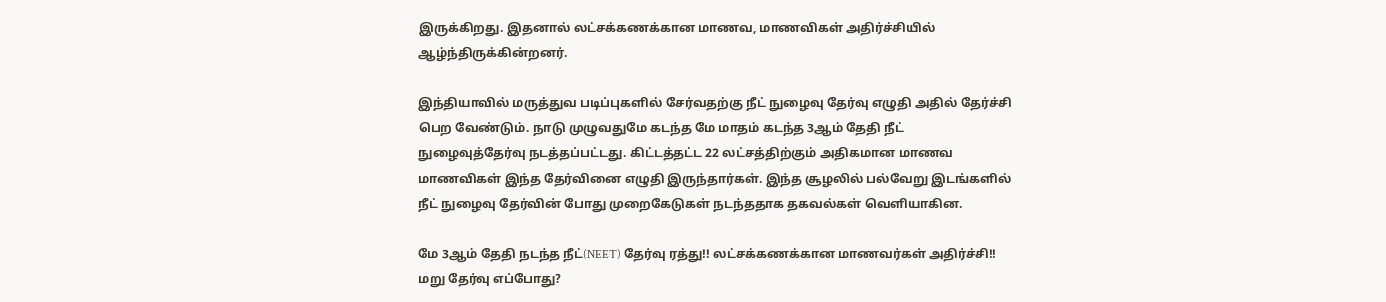இருக்கிறது. இதனால் லட்சக்கணக்கான மாணவ, மாணவிகள் அதிர்ச்சியில் ஆழ்ந்திருக்கின்றனர்.

இந்தியாவில் மருத்துவ படிப்புகளில் சேர்வதற்கு நீட் நுழைவு தேர்வு எழுதி அதில் தேர்ச்சி பெற வேண்டும். நாடு முழுவதுமே கடந்த மே மாதம் கடந்த 3ஆம் தேதி நீட் நுழைவுத்தேர்வு நடத்தப்பட்டது. கிட்டத்தட்ட 22 லட்சத்திற்கும் அதிகமான மாணவ மாணவிகள் இந்த தேர்வினை எழுதி இருந்தார்கள். இந்த சூழலில் பல்வேறு இடங்களில் நீட் நுழைவு தேர்வின் போது முறைகேடுகள் நடந்ததாக தகவல்கள் வெளியாகின.

மே 3ஆம் தேதி நடந்த நீட்(NEET) தேர்வு ரத்து!! லட்சக்கணக்கான மாணவர்கள் அதிர்ச்சி!! மறு தேர்வு எப்போது?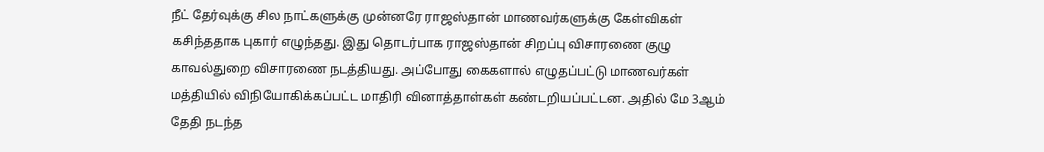நீட் தேர்வுக்கு சில நாட்களுக்கு முன்னரே ராஜஸ்தான் மாணவர்களுக்கு கேள்விகள் கசிந்ததாக புகார் எழுந்தது. இது தொடர்பாக ராஜஸ்தான் சிறப்பு விசாரணை குழு காவல்துறை விசாரணை நடத்தியது. அப்போது கைகளால் எழுதப்பட்டு மாணவர்கள் மத்தியில் விநியோகிக்கப்பட்ட மாதிரி வினாத்தாள்கள் கண்டறியப்பட்டன. அதில் மே 3ஆம் தேதி நடந்த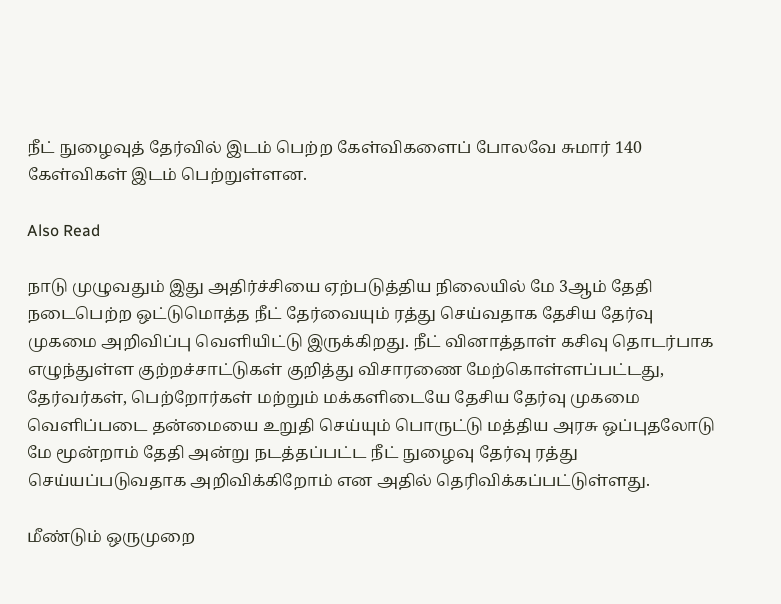நீட் நுழைவுத் தேர்வில் இடம் பெற்ற கேள்விகளைப் போலவே சுமார் 140 கேள்விகள் இடம் பெற்றுள்ளன.

Also Read

நாடு முழுவதும் இது அதிர்ச்சியை ஏற்படுத்திய நிலையில் மே 3ஆம் தேதி நடைபெற்ற ஒட்டுமொத்த நீட் தேர்வையும் ரத்து செய்வதாக தேசிய தேர்வு முகமை அறிவிப்பு வெளியிட்டு இருக்கிறது. நீட் வினாத்தாள் கசிவு தொடர்பாக எழுந்துள்ள குற்றச்சாட்டுகள் குறித்து விசாரணை மேற்கொள்ளப்பட்டது, தேர்வர்கள், பெற்றோர்கள் மற்றும் மக்களிடையே தேசிய தேர்வு முகமை வெளிப்படை தன்மையை உறுதி செய்யும் பொருட்டு மத்திய அரசு ஒப்புதலோடு மே மூன்றாம் தேதி அன்று நடத்தப்பட்ட நீட் நுழைவு தேர்வு ரத்து செய்யப்படுவதாக அறிவிக்கிறோம் என அதில் தெரிவிக்கப்பட்டுள்ளது.

மீண்டும் ஒருமுறை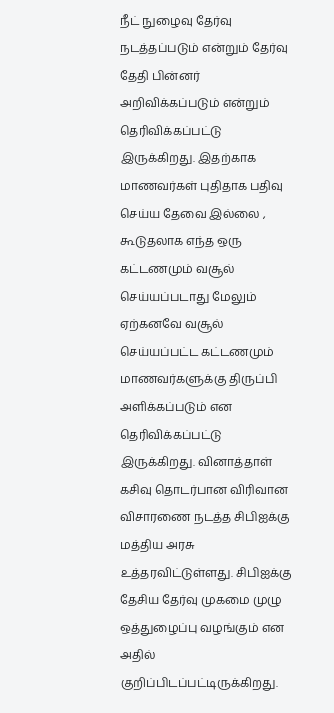நீட் நுழைவு தேர்வு நடத்தப்படும் என்றும் தேர்வு தேதி பின்னர் அறிவிக்கப்படும் என்றும் தெரிவிக்கப்பட்டு இருக்கிறது. இதற்காக மாணவர்கள் புதிதாக பதிவு செய்ய தேவை இல்லை , கூடுதலாக எந்த ஒரு கட்டணமும் வசூல் செய்யப்படாது மேலும் ஏற்கனவே வசூல் செய்யப்பட்ட கட்டணமும் மாணவர்களுக்கு திருப்பி அளிக்கப்படும் என தெரிவிக்கப்பட்டு இருக்கிறது. வினாத்தாள் கசிவு தொடர்பான விரிவான விசாரணை நடத்த சிபிஐக்கு மத்திய அரசு உத்தரவிட்டுள்ளது. சிபிஐக்கு தேசிய தேர்வு முகமை முழு ஒத்துழைப்பு வழங்கும் என அதில் குறிப்பிடப்பட்டிருக்கிறது.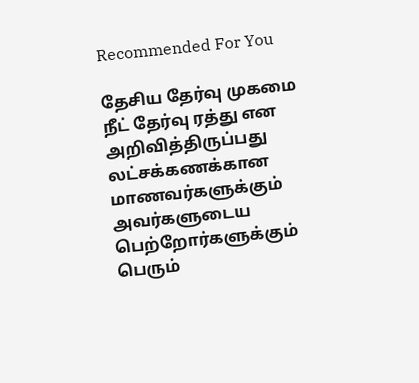Recommended For You

தேசிய தேர்வு முகமை நீட் தேர்வு ரத்து என அறிவித்திருப்பது லட்சக்கணக்கான மாணவர்களுக்கும் அவர்களுடைய பெற்றோர்களுக்கும் பெரும்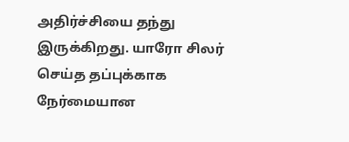அதிர்ச்சியை தந்து இருக்கிறது. யாரோ சிலர் செய்த தப்புக்காக நேர்மையான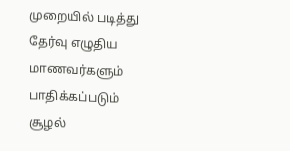முறையில் படித்து தேர்வு எழுதிய மாணவர்களும் பாதிக்கப்படும் சூழல்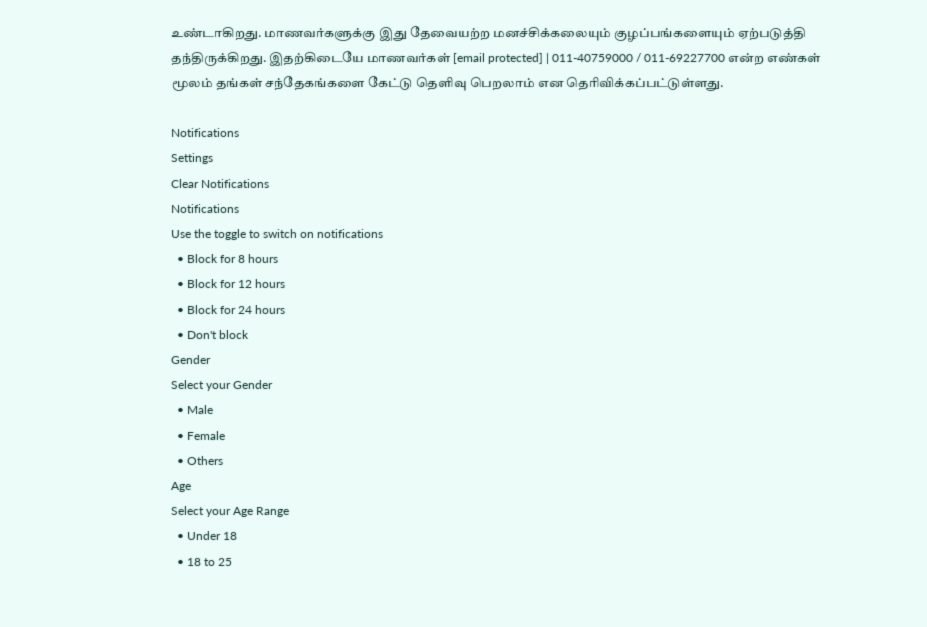உண்டாகிறது. மாணவர்களுக்கு இது தேவையற்ற மனச்சிக்கலையும் குழப்பங்களையும் ஏற்படுத்தி தந்திருக்கிறது. இதற்கிடையே மாணவர்கள் [email protected] | 011-40759000 / 011-69227700 என்ற எண்கள் மூலம் தங்கள் சந்தேகங்களை கேட்டு தெளிவு பெறலாம் என தெரிவிக்கப்பட்டுள்ளது.

Notifications
Settings
Clear Notifications
Notifications
Use the toggle to switch on notifications
  • Block for 8 hours
  • Block for 12 hours
  • Block for 24 hours
  • Don't block
Gender
Select your Gender
  • Male
  • Female
  • Others
Age
Select your Age Range
  • Under 18
  • 18 to 25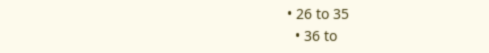• 26 to 35
  • 36 to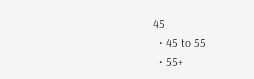45
  • 45 to 55
  • 55+